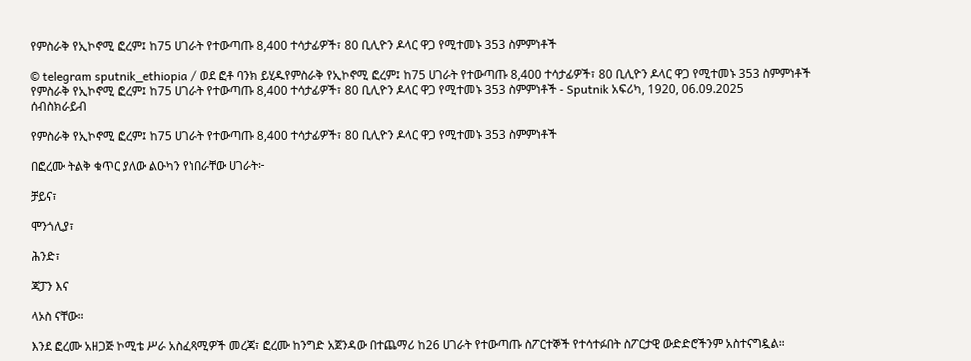የምስራቅ የኢኮኖሚ ፎረም፤ ከ75 ሀገራት የተውጣጡ 8,400 ተሳታፊዎች፣ 80 ቢሊዮን ዶላር ዋጋ የሚተመኑ 353 ስምምነቶች

© telegram sputnik_ethiopia / ወደ ፎቶ ባንክ ይሂዱየምስራቅ የኢኮኖሚ ፎረም፤ ከ75 ሀገራት የተውጣጡ 8,400 ተሳታፊዎች፣ 80 ቢሊዮን ዶላር ዋጋ የሚተመኑ 353 ስምምነቶች
የምስራቅ የኢኮኖሚ ፎረም፤ ከ75 ሀገራት የተውጣጡ 8,400 ተሳታፊዎች፣ 80 ቢሊዮን ዶላር ዋጋ የሚተመኑ 353 ስምምነቶች - Sputnik አፍሪካ, 1920, 06.09.2025
ሰብስክራይብ

የምስራቅ የኢኮኖሚ ፎረም፤ ከ75 ሀገራት የተውጣጡ 8,400 ተሳታፊዎች፣ 80 ቢሊዮን ዶላር ዋጋ የሚተመኑ 353 ስምምነቶች

በፎረሙ ትልቅ ቁጥር ያለው ልዑካን የነበራቸው ሀገራት፦

ቻይና፣

ሞንጎሊያ፣

ሕንድ፣

ጃፓን እና

ላኦስ ናቸው።

እንደ ፎረሙ አዘጋጅ ኮሚቴ ሥራ አስፈጻሚዎች መረጃ፣ ፎረሙ ከንግድ አጀንዳው በተጨማሪ ከ26 ሀገራት የተውጣጡ ስፖርተኞች የተሳተፉበት ስፖርታዊ ውድድሮችንም አስተናግዷል።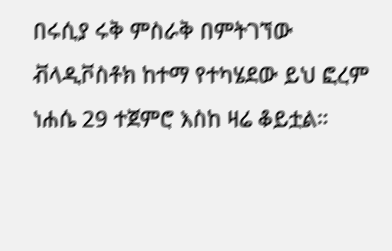በሩሲያ ሩቅ ምስራቅ በምትገኘው ቭላዲቮስቶክ ከተማ የተካሄደው ይህ ፎረም ነሐሴ 29 ተጀምሮ እስከ ዛሬ ቆይቷል።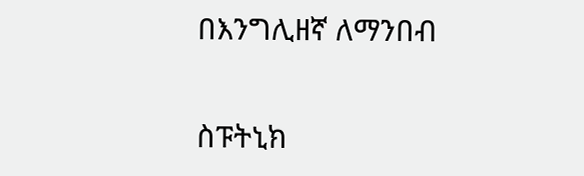በእንግሊዘኛ ለማንበብ

ስፑትኒክ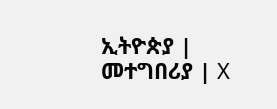ኢትዮጵያ | መተግበሪያ | X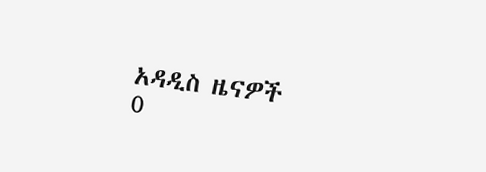አዳዲስ ዜናዎች
0